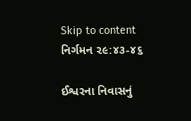Skip to content
નિર્ગમન ૨૯:૪૩-૪૬

ઈશ્વરના નિવાસનું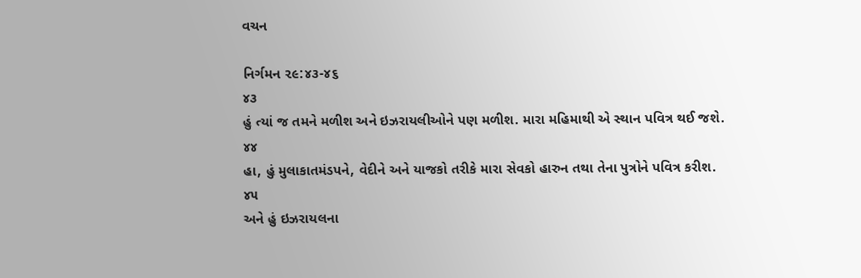વચન

નિર્ગમન ૨૯:૪૩-૪૬
૪૩
હું ત્યાં જ તમને મળીશ અને ઇઝરાયલીઓને પણ મળીશ. મારા મહિમાથી એ સ્થાન પવિત્ર થઈ જશે.
૪૪
હા, હું મુલાકાતમંડપને, વેદીને અને યાજકો તરીકે મારા સેવકો હારુન તથા તેના પુત્રોને પવિત્ર કરીશ.
૪૫
અને હું ઇઝરાયલના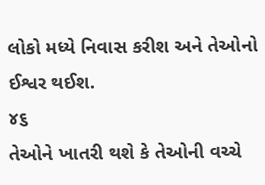લોકો મધ્યે નિવાસ કરીશ અને તેઓનો ઈશ્વર થઈશ.
૪૬
તેઓને ખાતરી થશે કે તેઓની વચ્ચે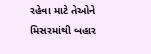રહેવા માટે તેઓને મિસરમાંથી બહાર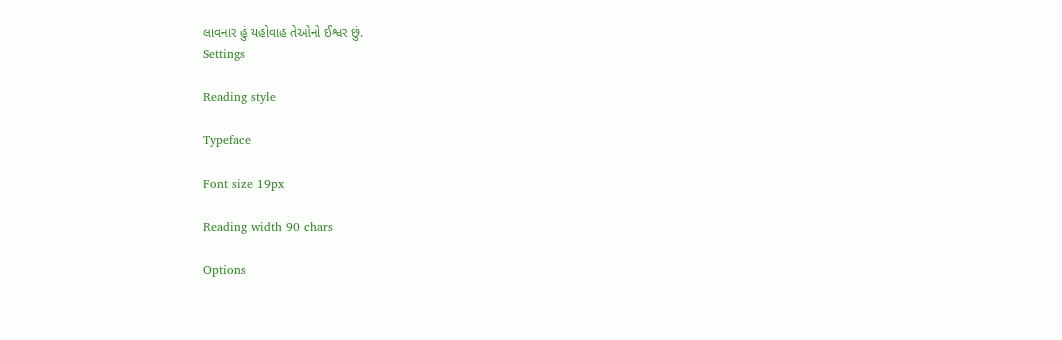લાવનાર હું યહોવાહ તેઓનો ઈશ્વર છું.
Settings

Reading style

Typeface

Font size 19px

Reading width 90 chars

Options